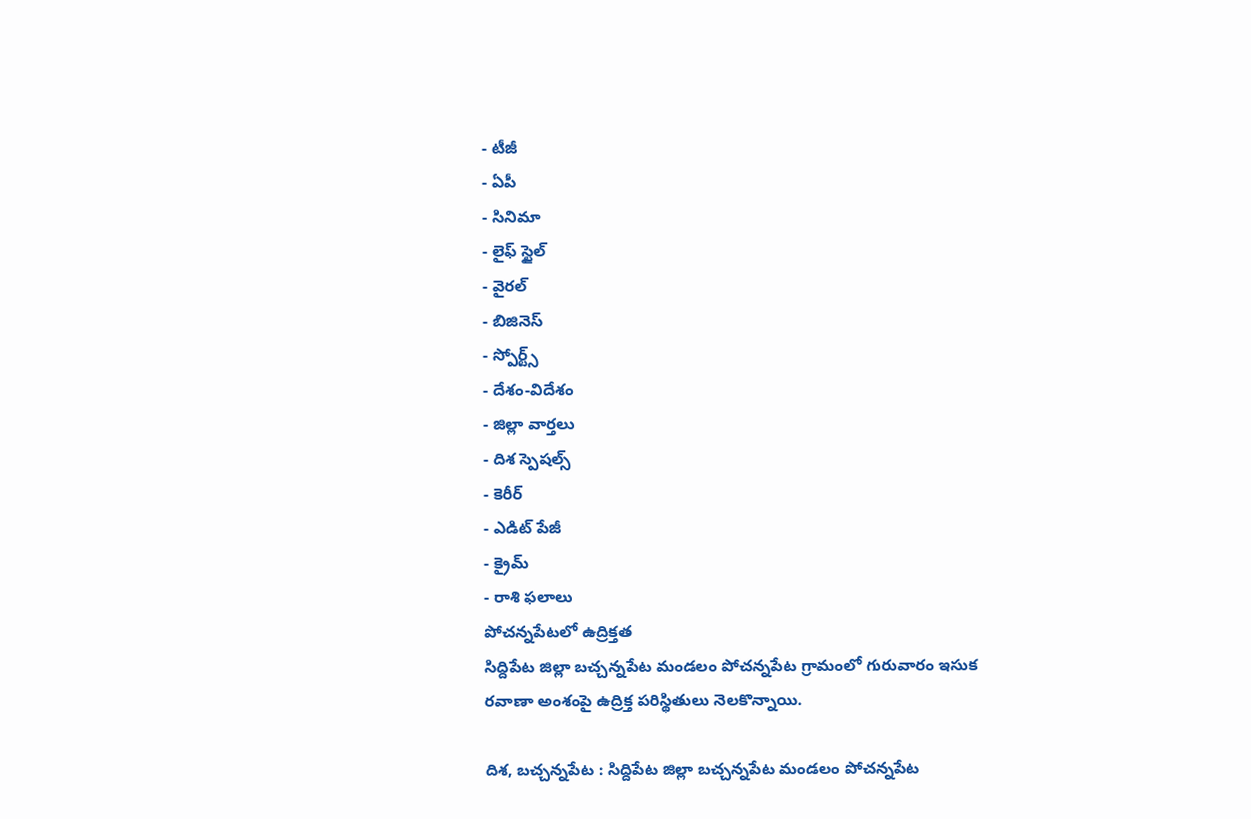- టీజీ
- ఏపీ
- సినిమా
- లైఫ్ స్టైల్
- వైరల్
- బిజినెస్
- స్పోర్ట్స్
- దేశం-విదేశం
- జిల్లా వార్తలు
- దిశ స్పెషల్స్
- కెరీర్
- ఎడిట్ పేజీ
- క్రైమ్
- రాశి ఫలాలు
పోచన్నపేటలో ఉద్రిక్తత
సిద్దిపేట జిల్లా బచ్చన్నపేట మండలం పోచన్నపేట గ్రామంలో గురువారం ఇసుక రవాణా అంశంపై ఉద్రిక్త పరిస్థితులు నెలకొన్నాయి.

దిశ, బచ్చన్నపేట : సిద్దిపేట జిల్లా బచ్చన్నపేట మండలం పోచన్నపేట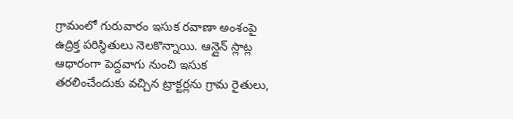గ్రామంలో గురువారం ఇసుక రవాణా అంశంపై ఉద్రిక్త పరిస్థితులు నెలకొన్నాయి. ఆన్లైన్ స్లాట్ల ఆధారంగా పెద్దవాగు నుంచి ఇసుక తరలించేందుకు వచ్చిన ట్రాక్టర్లను గ్రామ రైతులు,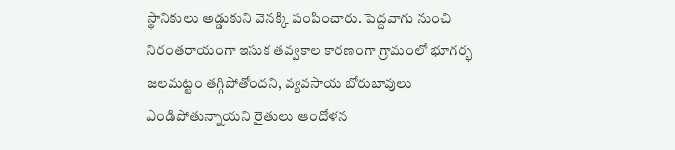స్థానికులు అడ్డుకుని వెనక్కి పంపించారు. పెద్దవాగు నుంచి నిరంతరాయంగా ఇసుక తవ్వకాల కారణంగా గ్రామంలో భూగర్భ జలమట్టం తగ్గిపోతోందని, వ్యవసాయ బోరుబావులు ఎండిపోతున్నాయని రైతులు ఆందోళన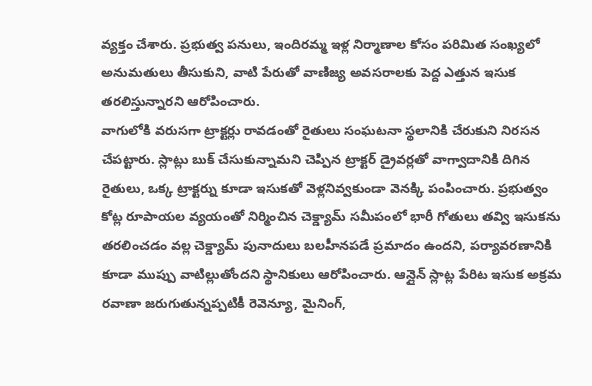వ్యక్తం చేశారు. ప్రభుత్వ పనులు, ఇందిరమ్మ ఇళ్ల నిర్మాణాల కోసం పరిమిత సంఖ్యలో అనుమతులు తీసుకుని, వాటి పేరుతో వాణిజ్య అవసరాలకు పెద్ద ఎత్తున ఇసుక తరలిస్తున్నారని ఆరోపించారు.
వాగులోకి వరుసగా ట్రాక్టర్లు రావడంతో రైతులు సంఘటనా స్థలానికి చేరుకుని నిరసన చేపట్టారు. స్లాట్లు బుక్ చేసుకున్నామని చెప్పిన ట్రాక్టర్ డ్రైవర్లతో వాగ్వాదానికి దిగిన రైతులు, ఒక్క ట్రాక్టర్ను కూడా ఇసుకతో వెళ్లనివ్వకుండా వెనక్కి పంపించారు. ప్రభుత్వం కోట్ల రూపాయల వ్యయంతో నిర్మించిన చెక్డ్యామ్ సమీపంలో భారీ గోతులు తవ్వి ఇసుకను తరలించడం వల్ల చెక్డ్యామ్ పునాదులు బలహీనపడే ప్రమాదం ఉందని, పర్యావరణానికి కూడా ముప్పు వాటిల్లుతోందని స్థానికులు ఆరోపించారు. ఆన్లైన్ స్లాట్ల పేరిట ఇసుక అక్రమ రవాణా జరుగుతున్నప్పటికీ రెవెన్యూ, మైనింగ్,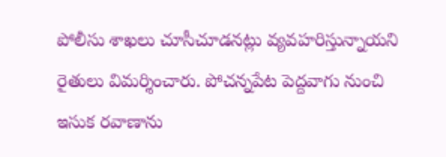పోలీసు శాఖలు చూసీచూడనట్లు వ్యవహరిస్తున్నాయని రైతులు విమర్శించారు. పోచన్నపేట పెద్దవాగు నుంచి ఇసుక రవాణాను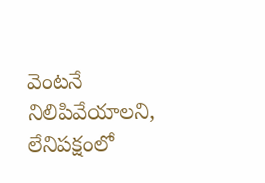వెంటనే నిలిపివేయాలని, లేనిపక్షంలో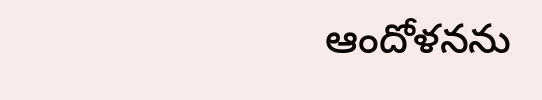ఆందోళనను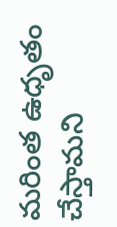మరింత ఉధృతం చేస్తామని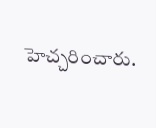హెచ్చరించారు.